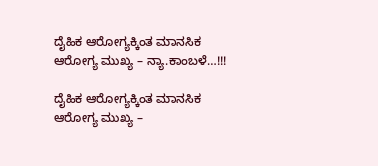ದೈಹಿಕ ಆರೋಗ್ಯಕ್ಕಿಂತ ಮಾನಸಿಕ ಆರೋಗ್ಯ ಮುಖ್ಯ – ನ್ಯಾ.ಕಾಂಬಳೆ…!!!

ದೈಹಿಕ ಆರೋಗ್ಯಕ್ಕಿಂತ ಮಾನಸಿಕ ಆರೋಗ್ಯ ಮುಖ್ಯ –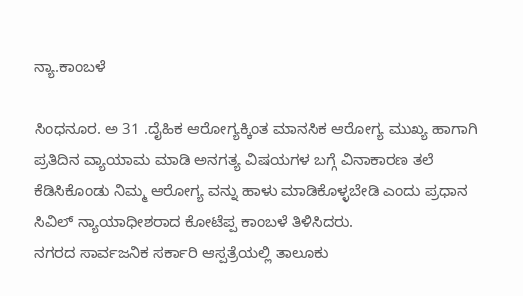ನ್ಯಾ.ಕಾಂಬಳೆ

ಸಿಂಧನೂರ. ಅ 31 .ದೈಹಿಕ ಆರೋಗ್ಯಕ್ಕಿಂತ ಮಾನಸಿಕ ಆರೋಗ್ಯ ಮುಖ್ಯ ಹಾಗಾಗಿ ಪ್ರತಿದಿನ ವ್ಯಾಯಾಮ ಮಾಡಿ ಅನಗತ್ಯ ವಿಷಯಗಳ ಬಗ್ಗೆ ವಿನಾಕಾರಣ ತಲೆ ಕೆಡಿಸಿಕೊಂಡು ನಿಮ್ಮ ಆರೋಗ್ಯ ವನ್ನು ಹಾಳು ಮಾಡಿಕೊಳ್ಳಬೇಡಿ ಎಂದು ಪ್ರಧಾನ ಸಿವಿಲ್ ನ್ಯಾಯಾಧೀಶರಾದ ಕೋಟೆಪ್ಪ ಕಾಂಬಳೆ ತಿಳಿಸಿದರು.
ನಗರದ ಸಾರ್ವಜನಿಕ ಸರ್ಕಾರಿ ಆಸ್ಪತ್ರೆಯಲ್ಲಿ ತಾಲೂಕು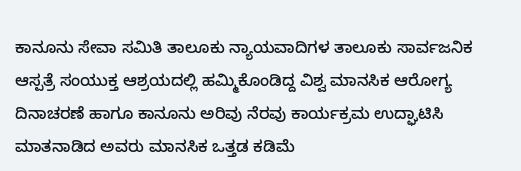ಕಾನೂನು ಸೇವಾ ಸಮಿತಿ ತಾಲೂಕು ನ್ಯಾಯವಾದಿಗಳ ತಾಲೂಕು ಸಾರ್ವಜನಿಕ ಆಸ್ಪತ್ರೆ ಸಂಯುಕ್ತ ಆಶ್ರಯದಲ್ಲಿ ಹಮ್ಮಿಕೊಂಡಿದ್ದ ವಿಶ್ವ ಮಾನಸಿಕ ಆರೋಗ್ಯ ದಿನಾಚರಣೆ ಹಾಗೂ ಕಾನೂನು ಅರಿವು ನೆರವು ಕಾರ್ಯಕ್ರಮ ಉದ್ಘಾಟಿಸಿ ಮಾತನಾಡಿದ ಅವರು ಮಾನಸಿಕ ಒತ್ತಡ ಕಡಿಮೆ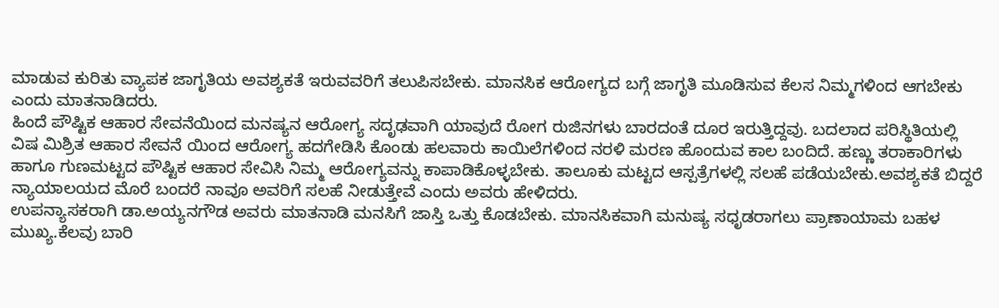ಮಾಡುವ ಕುರಿತು ವ್ಯಾಪಕ ಜಾಗೃತಿಯ ಅವಶ್ಯಕತೆ ಇರುವವರಿಗೆ ತಲುಪಿಸಬೇಕು. ಮಾನಸಿಕ ಆರೋಗ್ಯದ ಬಗ್ಗೆ ಜಾಗೃತಿ ಮೂಡಿಸುವ ಕೆಲಸ ನಿಮ್ಮಗಳಿಂದ ಆಗಬೇಕು ಎಂದು ಮಾತನಾಡಿದರು.
ಹಿಂದೆ ಪೌಷ್ಟಿಕ ಆಹಾರ ಸೇವನೆಯಿಂದ ಮನಷ್ಯನ ಆರೋಗ್ಯ ಸದೃಢವಾಗಿ ಯಾವುದೆ ರೋಗ ರುಜಿನಗಳು ಬಾರದಂತೆ ದೂರ ಇರುತ್ತಿದ್ದವು. ಬದಲಾದ ಪರಿಸ್ಥಿತಿಯಲ್ಲಿ ವಿಷ ಮಿಶ್ರಿತ ಆಹಾರ ಸೇವನೆ ಯಿಂದ ಆರೋಗ್ಯ ಹದಗೇಡಿಸಿ ಕೊಂಡು ಹಲವಾರು ಕಾಯಿಲೆಗಳಿಂದ ನರಳಿ ಮರಣ ಹೊಂದುವ ಕಾಲ ಬಂದಿದೆ. ಹಣ್ಣು ತರಾಕಾರಿಗಳು ಹಾಗೂ ಗುಣಮಟ್ಟದ ಪೌಷ್ಟಿಕ ಆಹಾರ ಸೇವಿಸಿ ನಿಮ್ಮ ಆರೋಗ್ಯವನ್ನು ಕಾಪಾಡಿಕೊಳ್ಳಬೇಕು. ತಾಲೂಕು ಮಟ್ಟದ ಆಸ್ಪತ್ರೆಗಳಲ್ಲಿ ಸಲಹೆ ಪಡೆಯಬೇಕು.ಅವಶ್ಯಕತೆ ಬಿದ್ದರೆ ನ್ಯಾಯಾಲಯದ ಮೊರೆ ಬಂದರೆ ನಾವೂ ಅವರಿಗೆ ಸಲಹೆ ನೀಡುತ್ತೇವೆ ಎಂದು ಅವರು ಹೇಳಿದರು.
ಉಪನ್ಯಾಸಕರಾಗಿ ಡಾ.ಅಯ್ಯನಗೌಡ ಅವರು ಮಾತನಾಡಿ ಮನಸಿಗೆ ಜಾಸ್ತಿ ಒತ್ತು ಕೊಡಬೇಕು. ಮಾನಸಿಕವಾಗಿ ಮನುಷ್ಯ ಸಧೃಡರಾಗಲು ಪ್ರಾಣಾಯಾಮ ಬಹಳ ಮುಖ್ಯ.ಕೆಲವು ಬಾರಿ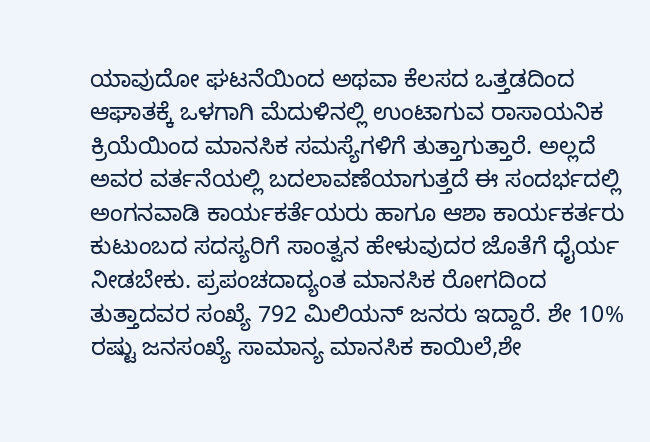ಯಾವುದೋ ಘಟನೆಯಿಂದ ಅಥವಾ ಕೆಲಸದ ಒತ್ತಡದಿಂದ ಆಘಾತಕ್ಕೆ ಒಳಗಾಗಿ ಮೆದುಳಿನಲ್ಲಿ ಉಂಟಾಗುವ ರಾಸಾಯನಿಕ ಕ್ರಿಯೆಯಿಂದ ಮಾನಸಿಕ ಸಮಸ್ಯೆಗಳಿಗೆ ತುತ್ತಾಗುತ್ತಾರೆ. ಅಲ್ಲದೆ ಅವರ ವರ್ತನೆಯಲ್ಲಿ ಬದಲಾವಣೆಯಾಗುತ್ತದೆ ಈ ಸಂದರ್ಭದಲ್ಲಿ ಅಂಗನವಾಡಿ ಕಾರ್ಯಕರ್ತೆಯರು ಹಾಗೂ ಆಶಾ ಕಾರ್ಯಕರ್ತರು ಕುಟುಂಬದ ಸದಸ್ಯರಿಗೆ ಸಾಂತ್ವನ ಹೇಳುವುದರ ಜೊತೆಗೆ ಧೈರ್ಯ ನೀಡಬೇಕು. ಪ್ರಪಂಚದಾದ್ಯಂತ ಮಾನಸಿಕ ರೋಗದಿಂದ ತುತ್ತಾದವರ ಸಂಖ್ಯೆ 792 ಮಿಲಿಯನ್ ಜನರು ಇದ್ದಾರೆ. ಶೇ 10% ರಷ್ಟು ಜನಸಂಖ್ಯೆ ಸಾಮಾನ್ಯ ಮಾನಸಿಕ ಕಾಯಿಲೆ,ಶೇ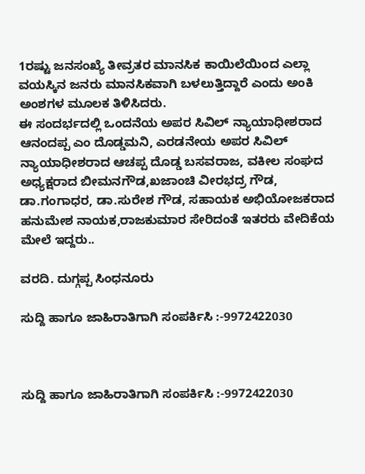1ರಷ್ಟು ಜನಸಂಖ್ಯೆ ತೀವ್ರತರ ಮಾನಸಿಕ ಕಾಯಿಲೆಯಿಂದ ಎಲ್ಲಾ ವಯಸ್ಕಿನ ಜನರು ಮಾನಸಿಕವಾಗಿ ಬಳಲುತ್ತಿದ್ದಾರೆ ಎಂದು ಅಂಕಿ ಅಂಶಗಳ ಮೂಲಕ ತಿಳಿಸಿದರು.
ಈ ಸಂದರ್ಭದಲ್ಲಿ ಒಂದನೆಯ ಅಪರ ಸಿವಿಲ್ ನ್ಯಾಯಾಧೀಶರಾದ ಆನಂದಪ್ಪ ಎಂ ದೊಡ್ಡಮನಿ, ಎರಡನೇಯ ಅಪರ ಸಿವಿಲ್ ನ್ಯಾಯಾಧೀಶರಾದ ಆಚಪ್ಪ ದೊಡ್ಡ ಬಸವರಾಜ, ವಕೀಲ ಸಂಘದ ಅಧ್ಯಕ್ಷರಾದ ಬೀಮನಗೌಡ,ಖಜಾಂಚಿ ವೀರಭದ್ರ ಗೌಡ, ಡಾ.ಗಂಗಾಧರ, ಡಾ.ಸುರೇಶ ಗೌಡ, ಸಹಾಯಕ ಅಭಿಯೋಜಕರಾದ ಹನುಮೇಶ ನಾಯಕ,ರಾಜಕುಮಾರ ಸೇರಿದಂತೆ ಇತರರು ವೇದಿಕೆಯ ಮೇಲೆ ಇದ್ದರು..

ವರದಿ. ದುಗ್ಗಪ್ಪ ಸಿಂಧನೂರು

ಸುದ್ದಿ ಹಾಗೂ ಜಾಹಿರಾತಿಗಾಗಿ ಸಂಪರ್ಕಿಸಿ :-9972422030



ಸುದ್ದಿ ಹಾಗೂ ಜಾಹಿರಾತಿಗಾಗಿ ಸಂಪರ್ಕಿಸಿ :-9972422030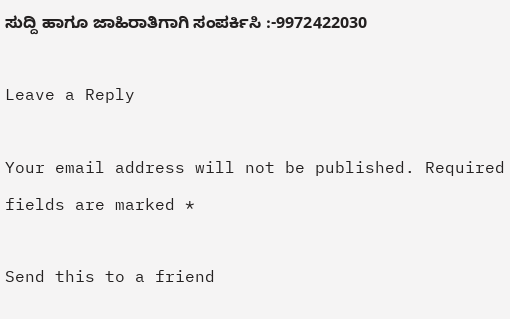ಸುದ್ದಿ ಹಾಗೂ ಜಾಹಿರಾತಿಗಾಗಿ ಸಂಪರ್ಕಿಸಿ :-9972422030

Leave a Reply

Your email address will not be published. Required fields are marked *

Send this to a friend